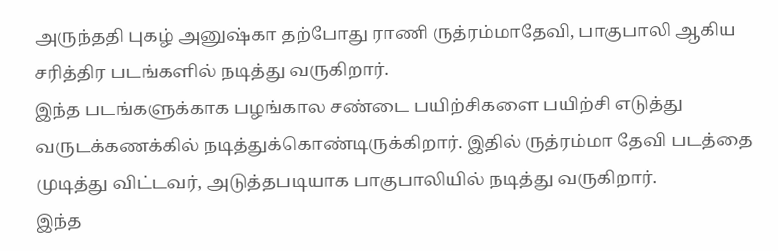அருந்ததி புகழ் அனுஷ்கா தற்போது ராணி ருத்ரம்மாதேவி, பாகுபாலி ஆகிய சரித்திர படங்களில் நடித்து வருகிறார்.
இந்த படங்களுக்காக பழங்கால சண்டை பயிற்சிகளை பயிற்சி எடுத்து வருடக்கணக்கில் நடித்துக்கொண்டிருக்கிறார். இதில் ருத்ரம்மா தேவி படத்தை முடித்து விட்டவர், அடுத்தபடியாக பாகுபாலியில் நடித்து வருகிறார்.
இந்த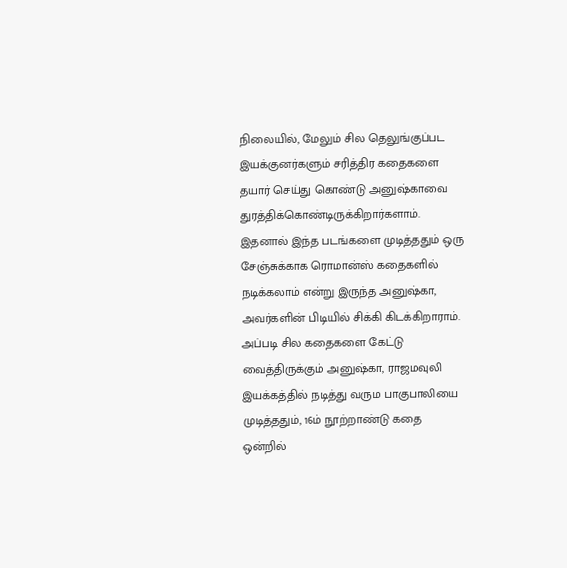நிலையில், மேலும் சில தெலுங்குப்பட இயக்குனர்களும் சரித்திர கதைகளை தயார் செய்து கொண்டு அனுஷ்காவை துரத்திக்கொண்டிருக்கிறார்களாம்.
இதனால் இந்த படங்களை முடித்ததும் ஒரு சேஞ்சுக்காக ரொமான்ஸ் கதைகளில் நடிக்கலாம் என்று இருந்த அனுஷ்கா, அவர்களின் பிடியில் சிக்கி கிடக்கிறாராம்.
அப்படி சில கதைகளை கேட்டு வைத்திருக்கும் அனுஷ்கா, ராஜமவுலி இயக்கத்தில் நடித்து வரும பாகுபாலியை முடித்ததும், 16ம் நூற்றாண்டு கதை ஒன்றில்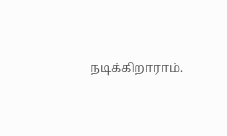நடிக்கிறாராம்.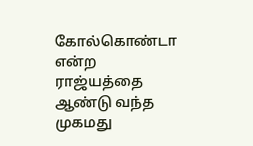கோல்கொண்டா என்ற ராஜ்யத்தை ஆண்டு வந்த முகமது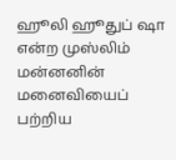ஹூலி ஹூதுப் ஷா என்ற முஸ்லிம் மன்னனின் மனைவியைப் பற்றிய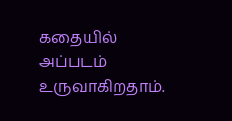கதையில் அப்படம் உருவாகிறதாம்.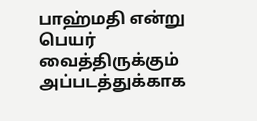பாஹ்மதி என்று பெயர் வைத்திருக்கும் அப்படத்துக்காக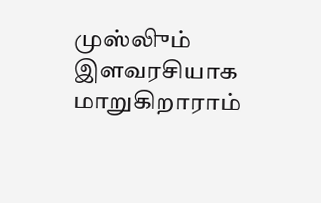முஸ்லிும் இளவரசியாக மாறுகிறாராம்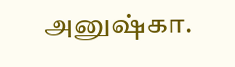அனுஷ்கா.